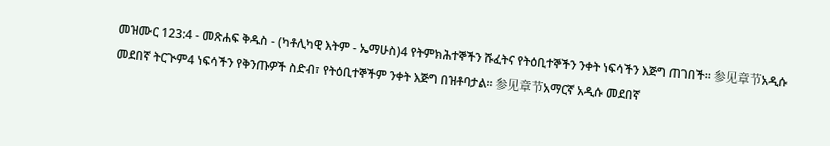መዝሙር 123:4 - መጽሐፍ ቅዱስ - (ካቶሊካዊ እትም - ኤማሁስ)4 የትምክሕተኞችን ሹፈትና የትዕቢተኞችን ንቀት ነፍሳችን እጅግ ጠገበች። 参见章节አዲሱ መደበኛ ትርጒም4 ነፍሳችን የቅንጡዎች ስድብ፣ የትዕቢተኞችም ንቀት እጅግ በዝቶባታል። 参见章节አማርኛ አዲሱ መደበኛ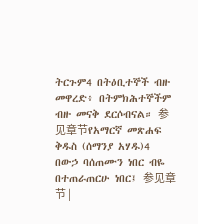ትርጉም4 በትዕቢተኞች ብዙ መዋረድ፥ በትምክሕተኞችም ብዙ መናቅ ደርሶብናል። 参见章节የአማርኛ መጽሐፍ ቅዱስ (ሰማንያ አሃዱ)4 በውኃ ባሰጠሙን ነበር ብዬ በተጠራጠርሁ ነበር፤ 参见章节 |